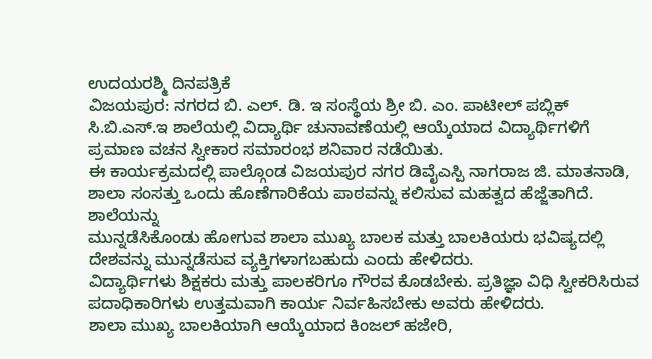ಉದಯರಶ್ಮಿ ದಿನಪತ್ರಿಕೆ
ವಿಜಯಪುರ: ನಗರದ ಬಿ. ಎಲ್. ಡಿ. ಇ ಸಂಸ್ಥೆಯ ಶ್ರೀ ಬಿ. ಎಂ. ಪಾಟೀಲ್ ಪಬ್ಲಿಕ್ ಸಿ.ಬಿ.ಎಸ್.ಇ ಶಾಲೆಯಲ್ಲಿ ವಿದ್ಯಾರ್ಥಿ ಚುನಾವಣೆಯಲ್ಲಿ ಆಯ್ಕೆಯಾದ ವಿದ್ಯಾರ್ಥಿಗಳಿಗೆ ಪ್ರಮಾಣ ವಚನ ಸ್ವೀಕಾರ ಸಮಾರಂಭ ಶನಿವಾರ ನಡೆಯಿತು.
ಈ ಕಾರ್ಯಕ್ರಮದಲ್ಲಿ ಪಾಲ್ಗೊಂಡ ವಿಜಯಪುರ ನಗರ ಡಿವೈಎಸ್ಪಿ ನಾಗರಾಜ ಜಿ. ಮಾತನಾಡಿ, ಶಾಲಾ ಸಂಸತ್ತು ಒಂದು ಹೊಣೆಗಾರಿಕೆಯ ಪಾಠವನ್ನು ಕಲಿಸುವ ಮಹತ್ವದ ಹೆಜ್ಜೆತಾಗಿದೆ. ಶಾಲೆಯನ್ನು
ಮುನ್ನಡೆಸಿಕೊಂಡು ಹೋಗುವ ಶಾಲಾ ಮುಖ್ಯ ಬಾಲಕ ಮತ್ತು ಬಾಲಕಿಯರು ಭವಿಷ್ಯದಲ್ಲಿ ದೇಶವನ್ನು ಮುನ್ನಡೆಸುವ ವ್ಯಕ್ತಿಗಳಾಗಬಹುದು ಎಂದು ಹೇಳಿದರು.
ವಿದ್ಯಾರ್ಥಿಗಳು ಶಿಕ್ಷಕರು ಮತ್ತು ಪಾಲಕರಿಗೂ ಗೌರವ ಕೊಡಬೇಕು. ಪ್ರತಿಜ್ಞಾ ವಿಧಿ ಸ್ವೀಕರಿಸಿರುವ ಪದಾಧಿಕಾರಿಗಳು ಉತ್ತಮವಾಗಿ ಕಾರ್ಯ ನಿರ್ವಹಿಸಬೇಕು ಅವರು ಹೇಳಿದರು.
ಶಾಲಾ ಮುಖ್ಯ ಬಾಲಕಿಯಾಗಿ ಆಯ್ಕೆಯಾದ ಕಿಂಜಲ್ ಹಜೇರಿ,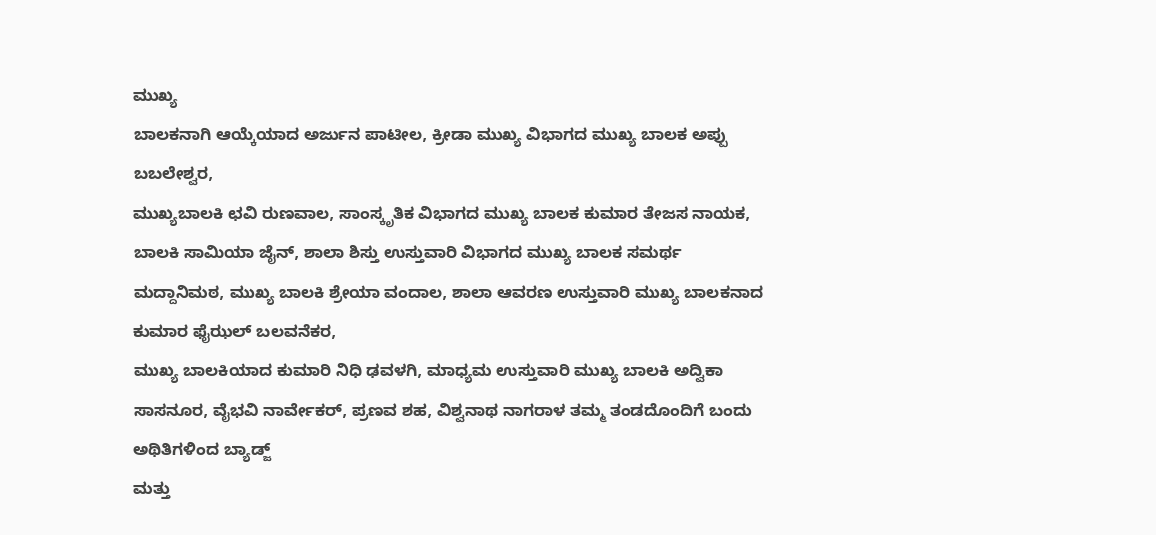ಮುಖ್ಯ
ಬಾಲಕನಾಗಿ ಆಯ್ಕೆಯಾದ ಅರ್ಜುನ ಪಾಟೀಲ, ಕ್ರೀಡಾ ಮುಖ್ಯ ವಿಭಾಗದ ಮುಖ್ಯ ಬಾಲಕ ಅಪ್ಪು ಬಬಲೇಶ್ವರ,
ಮುಖ್ಯಬಾಲಕಿ ಛವಿ ರುಣವಾಲ, ಸಾಂಸ್ಕೃತಿಕ ವಿಭಾಗದ ಮುಖ್ಯ ಬಾಲಕ ಕುಮಾರ ತೇಜಸ ನಾಯಕ, ಬಾಲಕಿ ಸಾಮಿಯಾ ಜೈನ್, ಶಾಲಾ ಶಿಸ್ತು ಉಸ್ತುವಾರಿ ವಿಭಾಗದ ಮುಖ್ಯ ಬಾಲಕ ಸಮರ್ಥ ಮದ್ದಾನಿಮಠ, ಮುಖ್ಯ ಬಾಲಕಿ ಶ್ರೇಯಾ ವಂದಾಲ, ಶಾಲಾ ಆವರಣ ಉಸ್ತುವಾರಿ ಮುಖ್ಯ ಬಾಲಕನಾದ ಕುಮಾರ ಫೈಝಲ್ ಬಲವನೆಕರ,
ಮುಖ್ಯ ಬಾಲಕಿಯಾದ ಕುಮಾರಿ ನಿಧಿ ಢವಳಗಿ, ಮಾಧ್ಯಮ ಉಸ್ತುವಾರಿ ಮುಖ್ಯ ಬಾಲಕಿ ಅದ್ವಿಕಾ ಸಾಸನೂರ, ವೈಭವಿ ನಾರ್ವೇಕರ್, ಪ್ರಣವ ಶಹ, ವಿಶ್ವನಾಥ ನಾಗರಾಳ ತಮ್ಮ ತಂಡದೊಂದಿಗೆ ಬಂದು ಅಥಿತಿಗಳಿಂದ ಬ್ಯಾಡ್ಜ್
ಮತ್ತು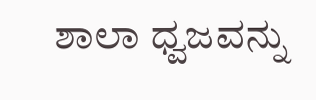ಶಾಲಾ ಧ್ವಜವನ್ನು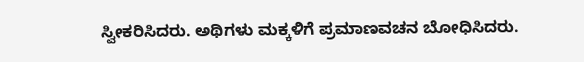ಸ್ವೀಕರಿಸಿದರು. ಅಥಿಗಳು ಮಕ್ಕಳಿಗೆ ಪ್ರಮಾಣವಚನ ಬೋಧಿಸಿದರು.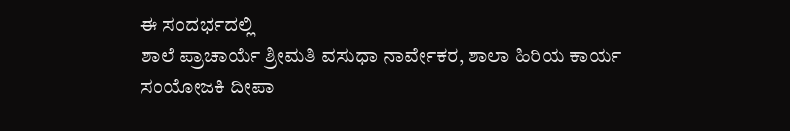ಈ ಸಂದರ್ಭದಲ್ಲಿ
ಶಾಲೆ ಪ್ರಾಚಾರ್ಯೆ ಶ್ರೀಮತಿ ವಸುಧಾ ನಾರ್ವೇಕರ, ಶಾಲಾ ಹಿರಿಯ ಕಾರ್ಯ
ಸಂಯೋಜಕಿ ದೀಪಾ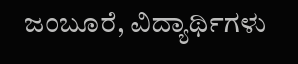ಜಂಬೂರೆ, ವಿದ್ಯಾರ್ಥಿಗಳು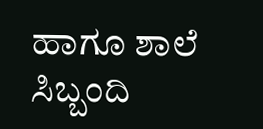ಹಾಗೂ ಶಾಲೆ ಸಿಬ್ಬಂದಿ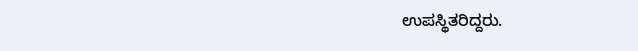ಉಪಸ್ಥಿತರಿದ್ದರು.